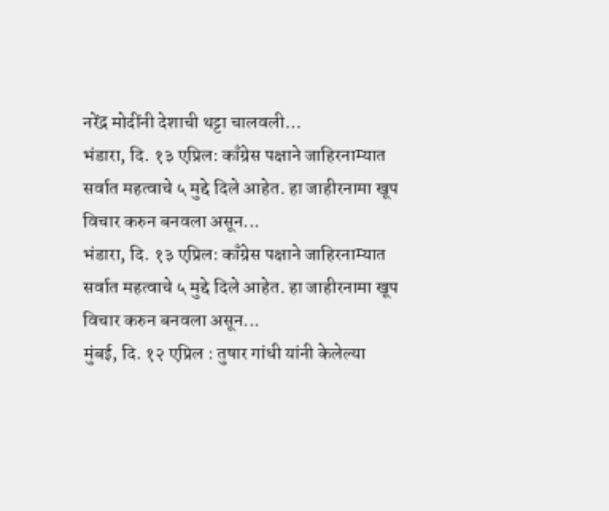नरेंद्र मोदींनी देशाची थट्टा चालवली…
भंडारा, दि. १३ एप्रिल: काँग्रेस पक्षाने जाहिरनाम्यात सर्वात महत्वाचे ५ मुद्दे दिले आहेत. हा जाहीरनामा खूप विचार करुन बनवला असून...
भंडारा, दि. १३ एप्रिल: काँग्रेस पक्षाने जाहिरनाम्यात सर्वात महत्वाचे ५ मुद्दे दिले आहेत. हा जाहीरनामा खूप विचार करुन बनवला असून...
मुंबई, दि. १२ एप्रिल : तुषार गांधी यांनी केलेल्या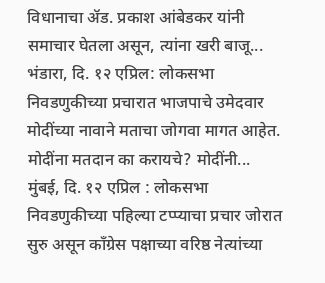विधानाचा ॲड. प्रकाश आंबेडकर यांनी समाचार घेतला असून, त्यांना खरी बाजू...
भंडारा, दि. १२ एप्रिल: लोकसभा निवडणुकीच्या प्रचारात भाजपाचे उमेदवार मोदींच्या नावाने मताचा जोगवा मागत आहेत. मोदींना मतदान का करायचे? मोदींनी...
मुंबई, दि. १२ एप्रिल : लोकसभा निवडणुकीच्या पहिल्या टप्प्याचा प्रचार जोरात सुरु असून काँग्रेस पक्षाच्या वरिष्ठ नेत्यांच्या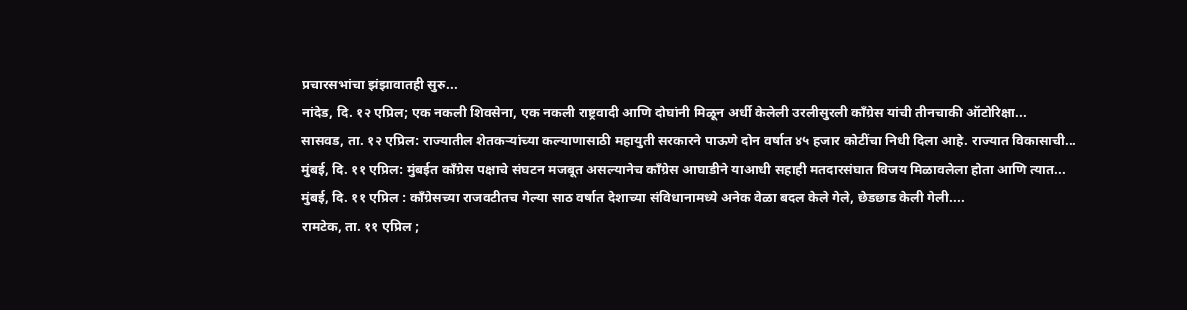प्रचारसभांचा झंझावातही सुरु...
नांदेड, दि. १२ एप्रिल; एक नकली शिवसेना, एक नकली राष्ट्रवादी आणि दोघांनी मिळून अर्धी केलेली उरलीसुरली काँग्रेस यांची तीनचाकी ऑटोरिक्षा...
सासवड, ता. १२ एप्रिल: राज्यातील शेतकऱ्यांच्या कल्याणासाठी महायुती सरकारने पाऊणे दोन वर्षात ४५ हजार कोटींचा निधी दिला आहे. राज्यात विकासाची...
मुंबई, दि. ११ एप्रिल: मुंबईत काँग्रेस पक्षाचे संघटन मजबूत असल्यानेच काँग्रेस आघाडीने याआधी सहाही मतदारसंघात विजय मिळावलेला होता आणि त्यात...
मुंबई, दि. ११ एप्रिल : काँग्रेसच्या राजवटीतच गेल्या साठ वर्षात देशाच्या संविधानामध्ये अनेक वेळा बदल केले गेले, छेडछाड केली गेली....
रामटेक, ता. ११ एप्रिल ;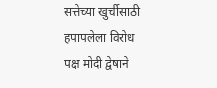सत्तेच्या खुर्चीसाठी हपापलेला विरोध पक्ष मोदी द्वेषाने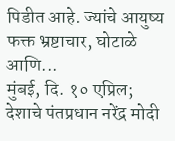पिडीत आहे. ज्यांचे आयुष्य फक्त भ्रष्टाचार, घोटाळे आणि...
मुंबई, दि. १० एप्रिल; देशाचे पंतप्रधान नरेंद्र मोदी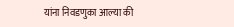यांना निवडणुका आल्या की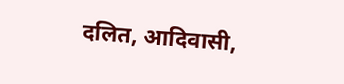दलित, आदिवासी,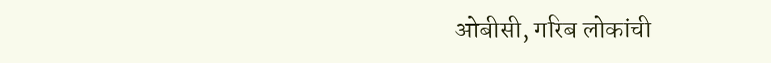ओबीसी, गरिब लोकांची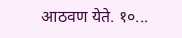आठवण येते. १०...